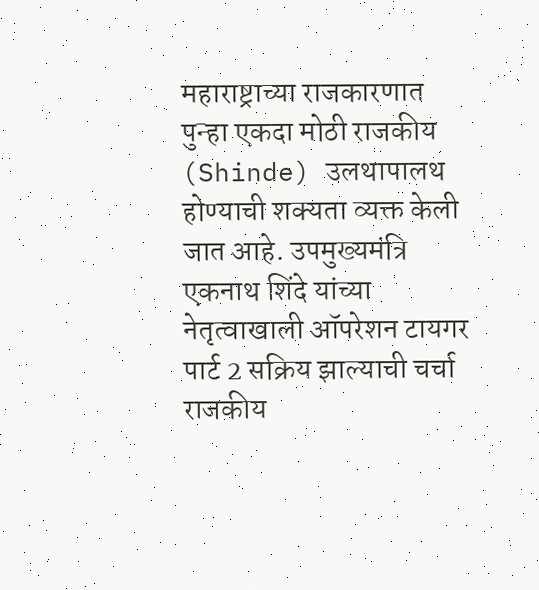महाराष्ट्राच्या राजकारणात पुन्हा एकदा मोठी राजकीय (Shinde) उलथापालथ होण्याची शक्यता व्यक्त केली जात आहे. उपमुख्यमंत्रि एकनाथ शिंदे यांच्या नेतृत्वाखाली ऑपरेशन टायगर पार्ट 2 सक्रिय झाल्याची चर्चा राजकीय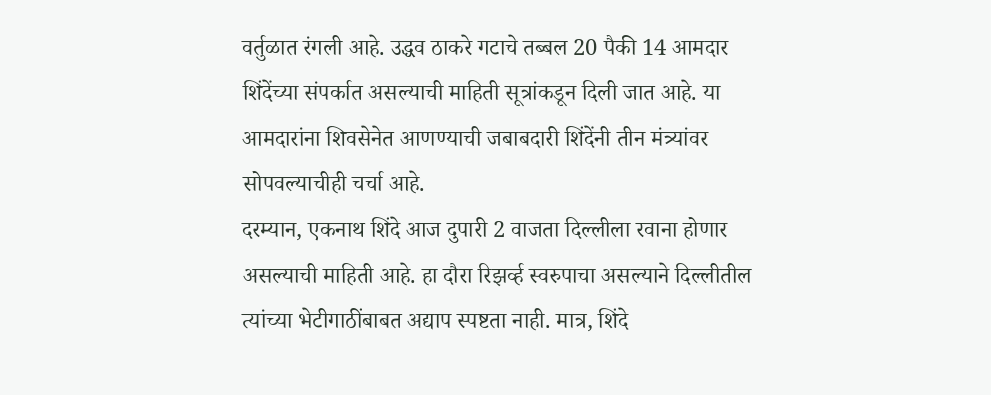वर्तुळात रंगली आहे. उद्धव ठाकरे गटाचे तब्बल 20 पैकी 14 आमदार शिंदेंच्या संपर्कात असल्याची माहिती सूत्रांकडून दिली जात आहे. या आमदारांना शिवसेनेत आणण्याची जबाबदारी शिंदेंनी तीन मंत्र्यांवर सोपवल्याचीही चर्चा आहे.
दरम्यान, एकनाथ शिंदे आज दुपारी 2 वाजता दिल्लीला रवाना होणार असल्याची माहिती आहे. हा दौरा रिझर्व्ह स्वरुपाचा असल्याने दिल्लीतील त्यांच्या भेटीगाठींबाबत अद्याप स्पष्टता नाही. मात्र, शिंदे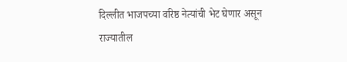दिल्लीत भाजपच्या वरिष्ठ नेत्यांची भेट घेणार असून राज्यातील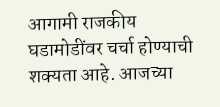आगामी राजकीय घडामोडींवर चर्चा होण्याची शक्यता आहे. आजच्या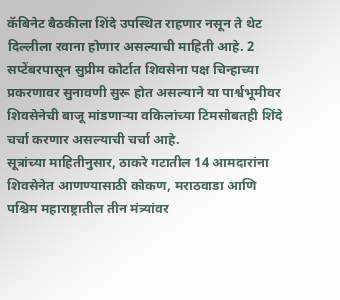कॅबिनेट बैठकीला शिंदे उपस्थित राहणार नसून ते थेट दिल्लीला रवाना होणार असल्याची माहिती आहे. 2 सप्टेंबरपासून सुप्रीम कोर्टात शिवसेना पक्ष चिन्हाच्या प्रकरणावर सुनावणी सुरू होत असल्याने या पार्श्वभूमीवर शिवसेनेची बाजू मांडणाऱ्या वकिलांच्या टिमसोबतही शिंदे चर्चा करणार असल्याची चर्चा आहे.
सूत्रांच्या माहितीनुसार, ठाकरे गटातील 14 आमदारांना शिवसेनेत आणण्यासाठी कोकण, मराठवाडा आणि पश्चिम महाराष्ट्रातील तीन मंत्र्यांवर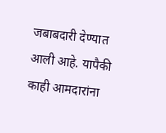जबाबदारी देण्यात आली आहे. यापैकी काही आमदारांना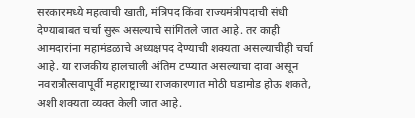सरकारमध्ये महत्वाची खाती, मंत्रिपद किंवा राज्यमंत्रीपदाची संधी देण्याबाबत चर्चा सुरू असल्याचे सांगितले जात आहे. तर काही आमदारांना महामंडळाचे अध्यक्षपद देण्याची शक्यता असल्याचीही चर्चा आहे. या राजकीय हालचाली अंतिम टप्प्यात असल्याचा दावा असून नवरात्रौत्सवापूर्वी महाराष्ट्राच्या राजकारणात मोठी घडामोड होऊ शकते, अशी शक्यता व्यक्त केली जात आहे.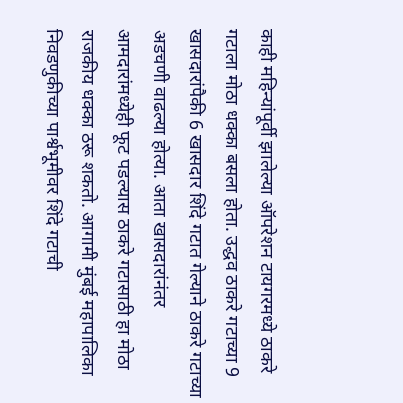काही महिन्यांपूर्वी झालेल्या ऑपरेशन टायगरमध्ये ठाकरे गटाला मोठा धक्का बसला होता. उद्धव ठाकरे गटाच्या 9 खासदारांपैकी 6 खासदार शिंदे गटात गेल्याने ठाकरे गटाच्या अडचणी वाढल्या होत्या. आता खासदारांनंतर आमदारांमध्येही फूट पडल्यास ठाकरे गटासाठी हा मोठा राजकीय धक्का ठरू शकतो. आगामी मुंबई महापालिका निवडणुकीच्या पार्श्वभूमीवर शिंदे गटाची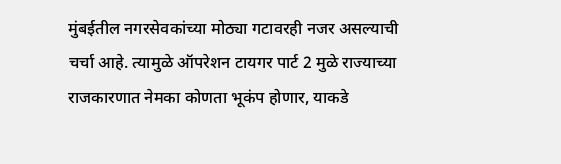मुंबईतील नगरसेवकांच्या मोठ्या गटावरही नजर असल्याची चर्चा आहे. त्यामुळे ऑपरेशन टायगर पार्ट 2 मुळे राज्याच्या राजकारणात नेमका कोणता भूकंप होणार, याकडे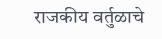राजकीय वर्तुळाचे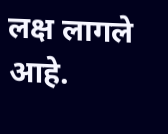लक्ष लागले आहे.